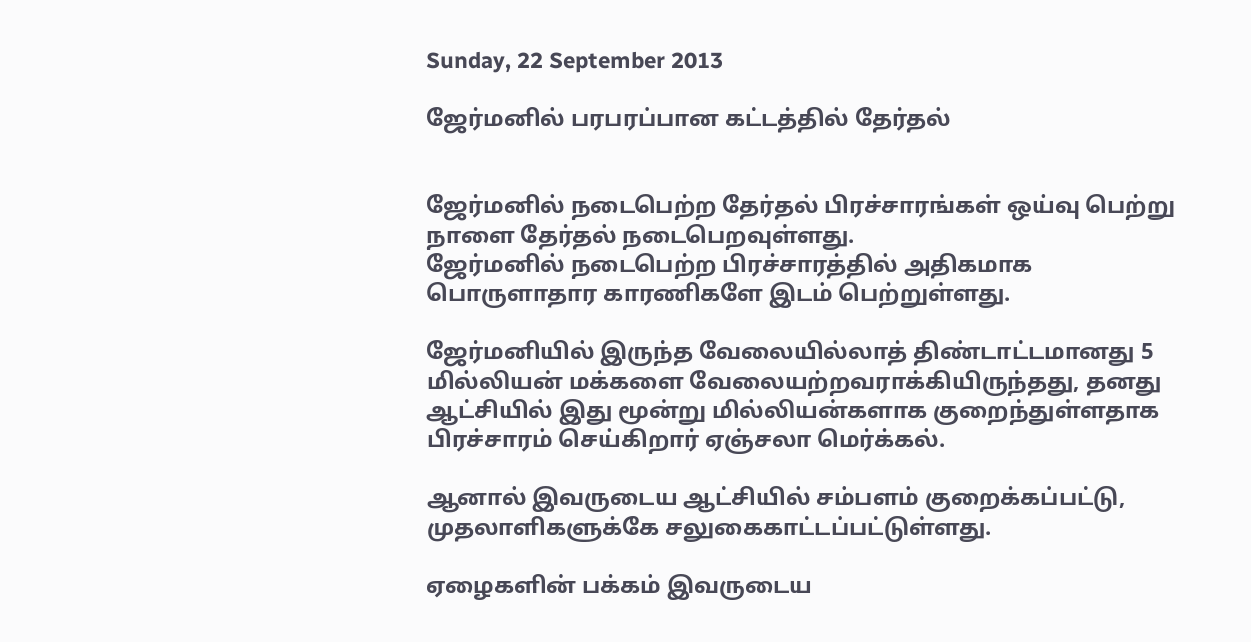Sunday, 22 September 2013

ஜேர்மனில் பரபரப்பான கட்டத்தில் தேர்தல்


ஜேர்மனில் நடைபெற்ற தேர்தல் பிரச்சாரங்கள் ஒய்வு பெற்று நாளை தேர்தல் நடைபெறவுள்ளது.
ஜேர்மனில் நடைபெற்ற பிரச்சாரத்தில் அதிகமாக பொருளாதார காரணிகளே இடம் பெற்றுள்ளது.

ஜேர்மனியில் இருந்த வேலையில்லாத் திண்டாட்டமானது 5 மில்லியன் மக்களை வேலையற்றவராக்கியிருந்தது, தனது ஆட்சியில் இது மூன்று மில்லியன்களாக குறைந்துள்ளதாக பிரச்சாரம் செய்கிறார் ஏஞ்சலா மெர்க்கல்.

ஆனால் இவருடைய ஆட்சியில் சம்பளம் குறைக்கப்பட்டு, முதலாளிகளுக்கே சலுகைகாட்டப்பட்டுள்ளது.

ஏழைகளின் பக்கம் இவருடைய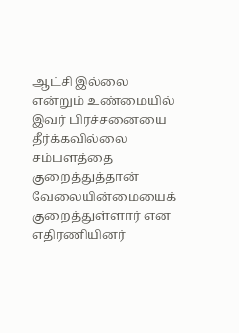ஆட்சி இல்லை என்றும் உண்மையில் இவர் பிரச்சனையை தீர்க்கவில்லை சம்பளத்தை குறைத்துத்தான் வேலையின்மையைக் குறைத்துள்ளார் என எதிரணியினர்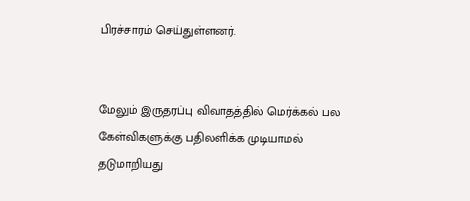பிரச்சாரம் செய்துள்ளனர்.


மேலும் இருதரப்பு விவாதத்தில் மெர்க்கல் பல கேள்விகளுக்கு பதிலளிக்க முடியாமல் தடுமாறியது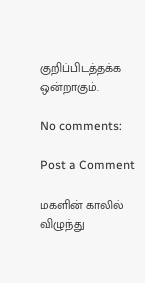குறிப்பிடத்தக்க ஒன்றாகும்.

No comments:

Post a Comment

மகளின் காலில் விழுந்து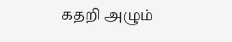கதறி அழும்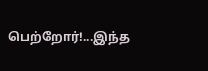பெற்றோர்!...இந்த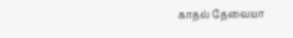காதல் தேவையா